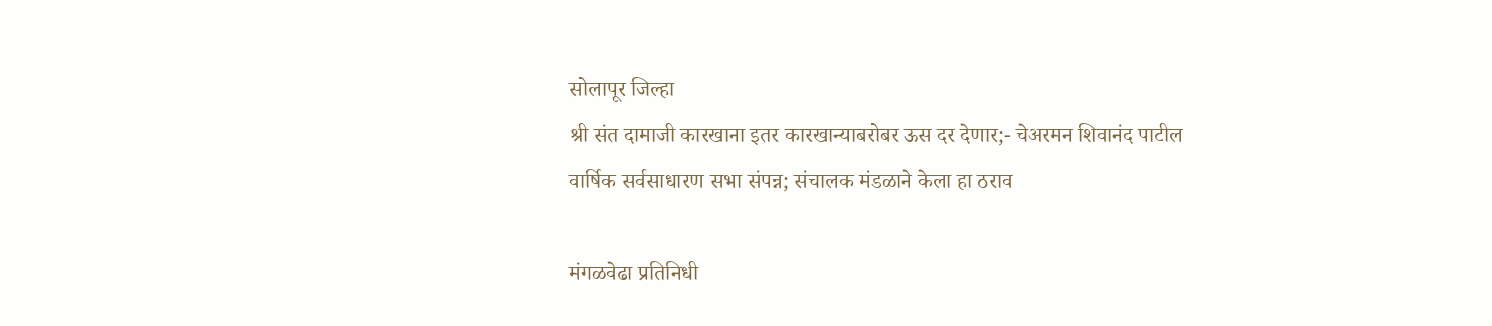सोलापूर जिल्हा
श्री संत दामाजी कारखाना इतर कारखान्याबरोबर ऊस दर देणार;- चेअरमन शिवानंद पाटील
वार्षिक सर्वसाधारण सभा संपन्न; संचालक मंडळाने केला हा ठराव

मंगळवेढा प्रतिनिधी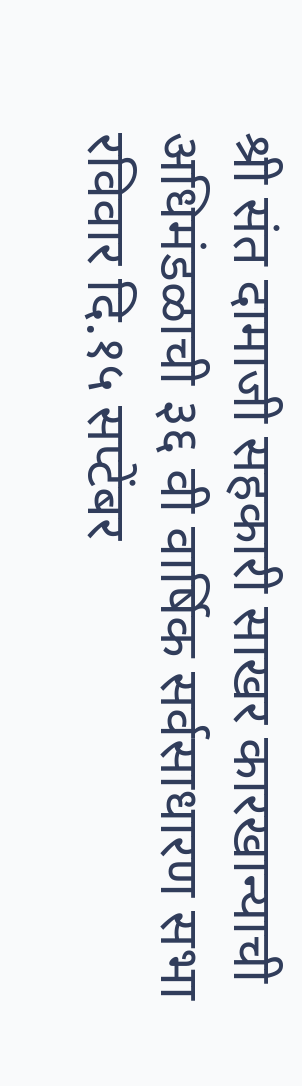श्री संत दामाजी सहकारी साखर कारखान्याची अधिमंडळाची ३६ वी वार्षिक सर्वसाधारण सभा रविवार दि.१५ सप्टेंबर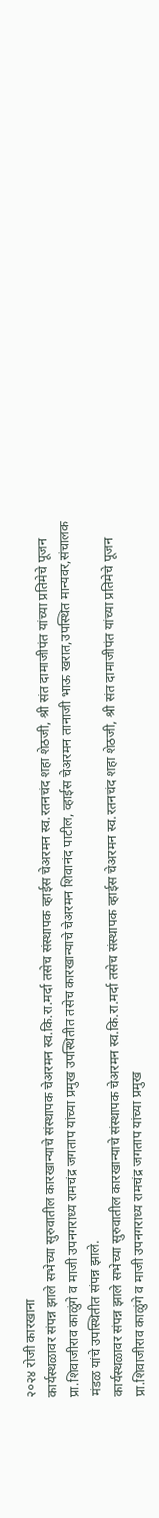२०२४ रोजी कारखाना
कार्यस्थळावर संपन्न झाले सभेच्या सुरुवातील कारखान्याचे संस्थापक चेअरमन स्व.कि.रा.मर्दा तसेच संस्थापक व्हाईस चेअरमन स्व.रतनचंद शहा शेठजी, श्री संत दामाजीपंत यांच्या प्रतिमेचे पूजन प्रा.शिवाजीराव काळुंगे व माजी उपनगराध्य रामचंद्र जगताप यांच्या प्रमुख उपस्थितीत तसेच कारखान्याचे चेअरमन शिवानंद पाटील, व्हाईस चेअरमन तानाजी भाऊ खरात,उपस्थित मान्यवर,संचालक मंडळ यांचे उपस्थितीत संपन्न झाले.
कार्यस्थळावर संपन्न झाले सभेच्या सुरुवातील कारखान्याचे संस्थापक चेअरमन स्व.कि.रा.मर्दा तसेच संस्थापक व्हाईस चेअरमन स्व.रतनचंद शहा शेठजी, श्री संत दामाजीपंत यांच्या प्रतिमेचे पूजन प्रा.शिवाजीराव काळुंगे व माजी उपनगराध्य रामचंद्र जगताप यांच्या प्रमुख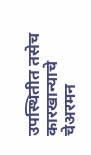उपस्थितीत तसेच कारखान्याचे चेअरमन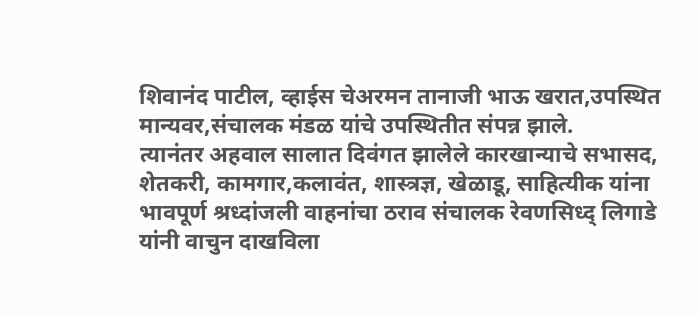शिवानंद पाटील, व्हाईस चेअरमन तानाजी भाऊ खरात,उपस्थित मान्यवर,संचालक मंडळ यांचे उपस्थितीत संपन्न झाले.
त्यानंतर अहवाल सालात दिवंगत झालेले कारखान्याचे सभासद, शेतकरी, कामगार,कलावंत, शास्त्रज्ञ, खेळाडू, साहित्यीक यांना भावपूर्ण श्रध्दांजली वाहनांचा ठराव संचालक रेवणसिध्द् लिगाडे यांनी वाचुन दाखविला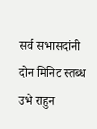सर्व सभासदांनी दोन मिनिट स्तब्ध उभे राहुन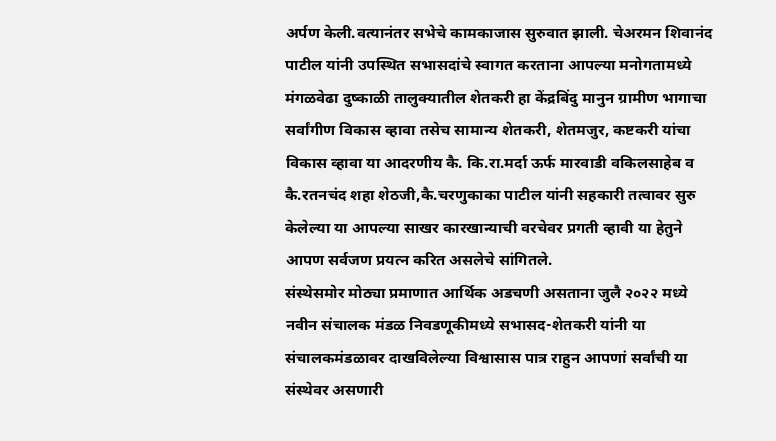अर्पण केली.वत्यानंतर सभेचे कामकाजास सुरुवात झाली. चेअरमन शिवानंद पाटील यांनी उपस्थित सभासदांचे स्वागत करताना आपल्या मनोगतामध्ये मंगळवेढा दुष्काळी तालुक्यातील शेतकरी हा केंद्रबिंदु मानुन ग्रामीण भागाचा सर्वांगीण विकास व्हावा तसेच सामान्य शेतकरी, शेतमजुर, कष्टकरी यांचा विकास व्हावा या आदरणीय कै. कि.रा.मर्दा ऊर्फ मारवाडी वकिलसाहेब व कै.रतनचंद शहा शेठजी,कै.चरणुकाका पाटील यांनी सहकारी तत्वावर सुरु केलेल्या या आपल्या साखर कारखान्याची वरचेवर प्रगती व्हावी या हेतुने आपण सर्वजण प्रयत्न करित असलेचे सांगितले.
संस्थेसमोर मोठ्या प्रमाणात आर्थिक अडचणी असताना जुलै २०२२ मध्ये नवीन संचालक मंडळ निवडणूकीमध्ये सभासद-शेतकरी यांनी या संचालकमंडळावर दाखविलेल्या विश्वासास पात्र राहुन आपणां सर्वांची या संस्थेवर असणारी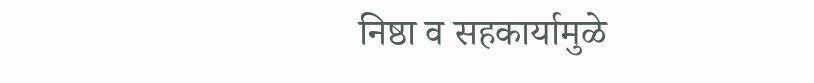निष्ठा व सहकार्यामुळे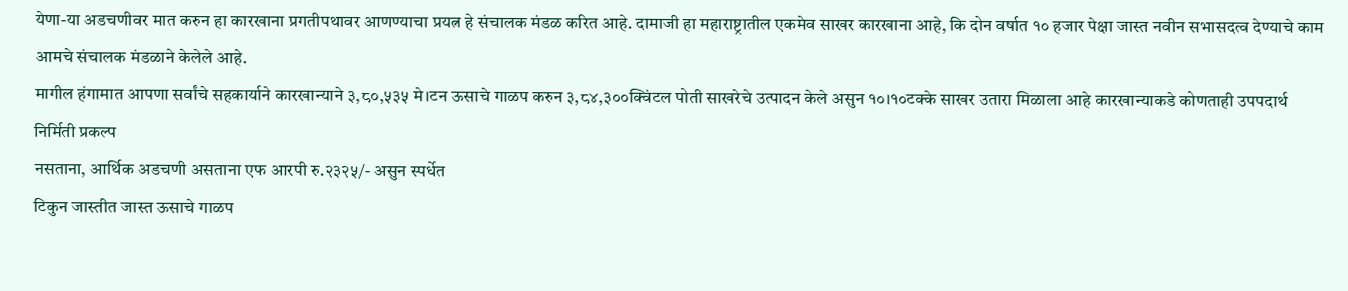येणा-या अडचणीवर मात करुन हा कारखाना प्रगतीपथावर आणण्याचा प्रयत्न हे संचालक मंडळ करित आहे. दामाजी हा महाराष्ट्रातील एकमेव साखर कारखाना आहे, कि दोन वर्षात १० हजार पेक्षा जास्त नवीन सभासदत्व देण्याचे काम आमचे संचालक मंडळाने केलेले आहे.
मागील हंगामात आपणा सर्वांचे सहकार्याने कारखान्याने ३,८०,५३५ मे।टन ऊसाचे गाळप करुन ३,८४,३००क्विंटल पोती साखरेचे उत्पादन केले असुन १०।१०टक्के साखर उतारा मिळाला आहे कारखान्याकडे कोणताही उपपदार्थ निर्मिती प्रकल्प
नसताना, आर्थिक अडचणी असताना एफ आरपी रु.२३२५/- असुन स्पर्धेत
टिकुन जास्तीत जास्त ऊसाचे गाळप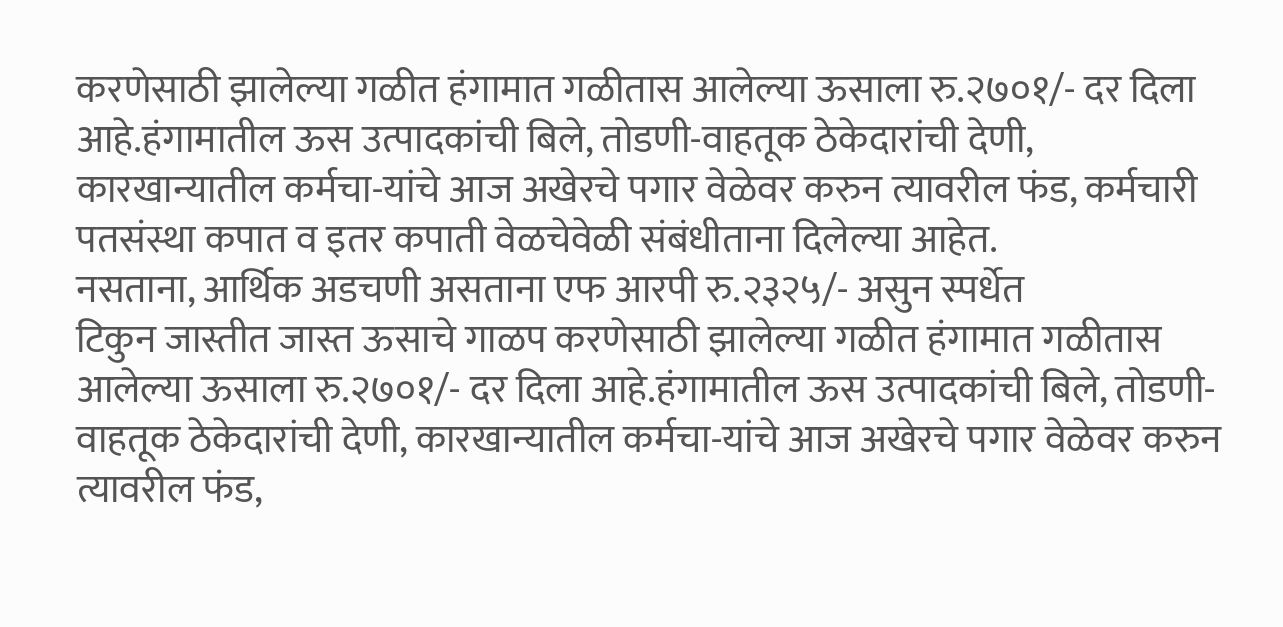करणेसाठी झालेल्या गळीत हंगामात गळीतास आलेल्या ऊसाला रु.२७०१/- दर दिला आहे.हंगामातील ऊस उत्पादकांची बिले, तोडणी-वाहतूक ठेकेदारांची देणी, कारखान्यातील कर्मचा-यांचे आज अखेरचे पगार वेळेवर करुन त्यावरील फंड, कर्मचारी पतसंस्था कपात व इतर कपाती वेळचेवेळी संबंधीताना दिलेल्या आहेत.
नसताना, आर्थिक अडचणी असताना एफ आरपी रु.२३२५/- असुन स्पर्धेत
टिकुन जास्तीत जास्त ऊसाचे गाळप करणेसाठी झालेल्या गळीत हंगामात गळीतास आलेल्या ऊसाला रु.२७०१/- दर दिला आहे.हंगामातील ऊस उत्पादकांची बिले, तोडणी-वाहतूक ठेकेदारांची देणी, कारखान्यातील कर्मचा-यांचे आज अखेरचे पगार वेळेवर करुन त्यावरील फंड,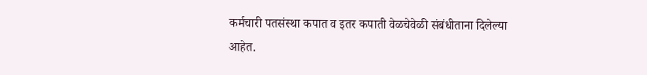कर्मचारी पतसंस्था कपात व इतर कपाती वेळचेवेळी संबंधीताना दिलेल्या आहेत.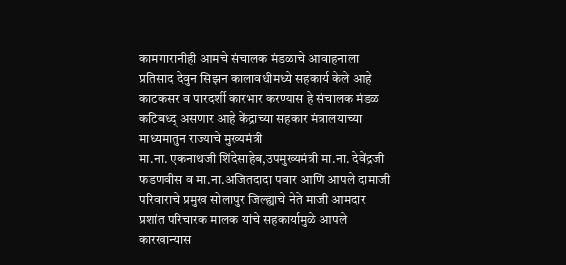कामगारानीही आमचे संचालक मंडळाचे आवाहनाला प्रतिसाद देवुन सिझन कालावधीमध्ये सहकार्य केले आहे काटकसर व पारदर्शी कारभार करण्यास हे संचालक मंडळ कटिबध्द् असणार आहे केंद्राच्या सहकार मंत्रालयाच्या माध्यमातुन राज्याचे मुख्यमंत्री
मा.ना. एकनाथजी शिंदेसाहेब,उपमुख्यमंत्री मा.ना. देवेंद्रजी फडणवीस व मा.ना.अजितदादा पवार आणि आपले दामाजी परिवाराचे प्रमुख सोलापुर जिल्ह्याचे नेते माजी आमदार प्रशांत परिचारक मालक यांचे सहकार्यामुळे आपले कारखान्यास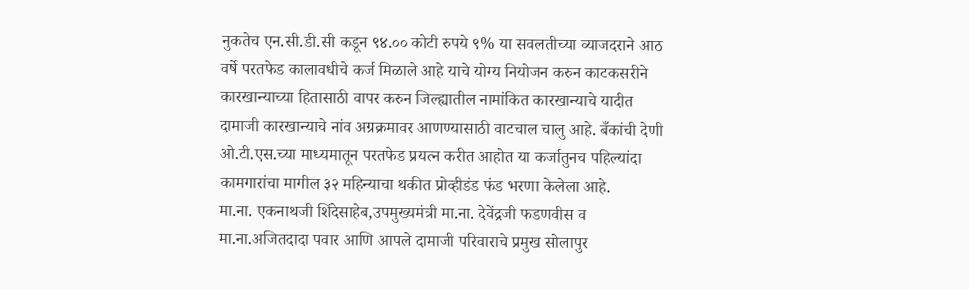नुकतेच एन.सी.डी.सी कडून ९४.०० कोटी रुपये ९% या सवलतीच्या व्याजदराने आठ वर्षे परतफेड कालावधीचे कर्ज मिळाले आहे याचे योग्य नियोजन करुन काटकसरीने कारखान्याच्या हितासाठी वापर करुन जिल्ह्यातील नामांकित कारखान्याचे यादीत दामाजी कारखान्याचे नांव अग्रक्रमावर आणण्यासाठी वाटचाल चालु आहे. बँकांची देणी ओ.टी.एस.च्या माध्यमातून परतफेड प्रयत्न करीत आहोत या कर्जातुनच पहिल्यांदा कामगारांचा मागील ३२ महिन्याचा थकीत प्रोव्हीडंड फंड भरणा केलेला आहे.
मा.ना. एकनाथजी शिंदेसाहेब,उपमुख्यमंत्री मा.ना. देवेंद्रजी फडणवीस व मा.ना.अजितदादा पवार आणि आपले दामाजी परिवाराचे प्रमुख सोलापुर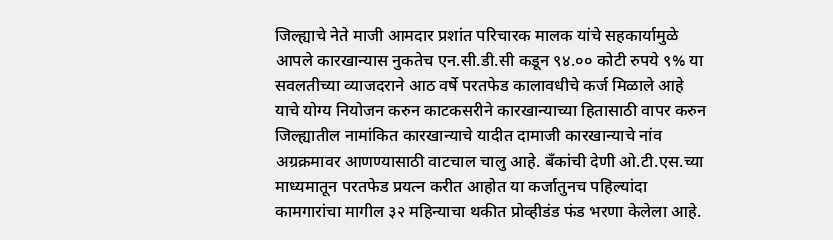जिल्ह्याचे नेते माजी आमदार प्रशांत परिचारक मालक यांचे सहकार्यामुळे आपले कारखान्यास नुकतेच एन.सी.डी.सी कडून ९४.०० कोटी रुपये ९% या सवलतीच्या व्याजदराने आठ वर्षे परतफेड कालावधीचे कर्ज मिळाले आहे याचे योग्य नियोजन करुन काटकसरीने कारखान्याच्या हितासाठी वापर करुन जिल्ह्यातील नामांकित कारखान्याचे यादीत दामाजी कारखान्याचे नांव अग्रक्रमावर आणण्यासाठी वाटचाल चालु आहे. बँकांची देणी ओ.टी.एस.च्या माध्यमातून परतफेड प्रयत्न करीत आहोत या कर्जातुनच पहिल्यांदा कामगारांचा मागील ३२ महिन्याचा थकीत प्रोव्हीडंड फंड भरणा केलेला आहे.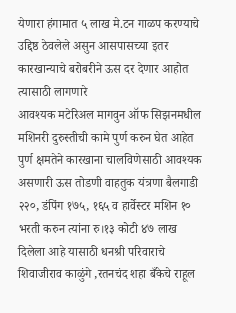येणारा हंगामात ५ लाख मे.टन गाळप करण्याचे उद्दिष्ठ ठेवलेले असुन आसपासच्या इतर कारखान्याचे बरोबरीने ऊस दर देणार आहोत त्यासाठी लागणारे
आवश्यक मटेरिअल मागवुन ऑफ सिझनमधील मशिनरी दुरुस्तीची कामे पुर्ण करुन घेत आहेत पुर्ण क्षमतेने कारखाना चालविणेसाठी आवश्यक असणारी ऊस तोडणी वाहतुक यंत्रणा बैलगाडी २२०, डंपिंग १७५, १६५ व हार्वेस्टर मशिन १० भरती करुन त्यांना रु।१३ कोटी ४७ लाख दिलेला आहे यासाठी धनश्री परिवाराचे शिवाजीराव काळुंगे ,रतनचंद शहा बँकेचे राहूल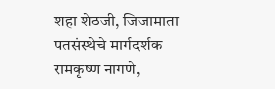शहा शेठजी, जिजामाता पतसंस्थेचे मार्गदर्शक रामकृष्ण नागणे,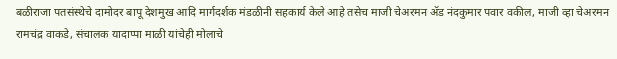बळीराजा पतसंस्थेचे दामोदर बापू देशमुख आदि मार्गदर्शक मंडळीनी सहकार्य केले आहे तसेच माजी चेअरमन ॲड नंदकुमार पवार वकील, माजी व्हा चेअरमन रामचंद्र वाकडे, संचालक यादाप्पा माळी यांचेही मोलाचे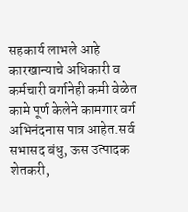सहकार्य लाभले आहे कारखान्याचे अधिकारी व कर्मचारी वर्गानेही कमी वेळेत कामे पूर्ण केलेने कामगार वर्ग अभिनंदनास पात्र आहेत.सर्व सभासद बंधु, ऊस उत्पादक शेतकरी,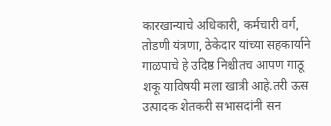कारखान्याचे अधिकारी, कर्मचारी वर्ग, तोडणी यंत्रणा, ठेकेदार यांच्या सहकार्याने गाळपाचे हे उदिष्ठ निश्चीतच आपण गाठू शकू याविषयी मला खात्री आहे.तरी ऊस उत्पादक शेतकरी सभासदांनी सन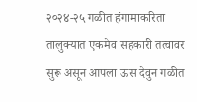२०२४-२५ गळीत हंगामाकरिता तालुक्यात एकमेव सहकारी तत्वावर सुरू असून आपला ऊस देवुन गळीत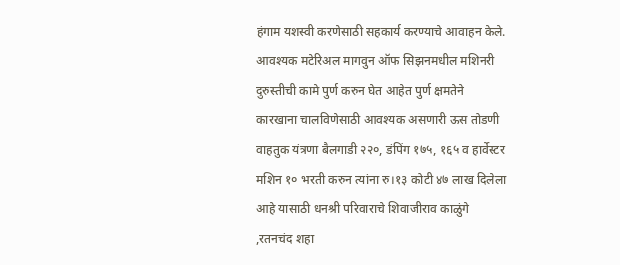हंगाम यशस्वी करणेसाठी सहकार्य करण्याचे आवाहन केले.
आवश्यक मटेरिअल मागवुन ऑफ सिझनमधील मशिनरी दुरुस्तीची कामे पुर्ण करुन घेत आहेत पुर्ण क्षमतेने कारखाना चालविणेसाठी आवश्यक असणारी ऊस तोडणी वाहतुक यंत्रणा बैलगाडी २२०, डंपिंग १७५, १६५ व हार्वेस्टर मशिन १० भरती करुन त्यांना रु।१३ कोटी ४७ लाख दिलेला आहे यासाठी धनश्री परिवाराचे शिवाजीराव काळुंगे ,रतनचंद शहा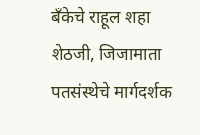बँकेचे राहूल शहा शेठजी, जिजामाता पतसंस्थेचे मार्गदर्शक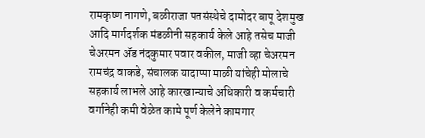रामकृष्ण नागणे, बळीराजा पतसंस्थेचे दामोदर बापू देशमुख आदि मार्गदर्शक मंडळीनी सहकार्य केले आहे तसेच माजी चेअरमन ॲड नंदकुमार पवार वकील, माजी व्हा चेअरमन रामचंद्र वाकडे, संचालक यादाप्पा माळी यांचेही मोलाचे सहकार्य लाभले आहे कारखान्याचे अधिकारी व कर्मचारी वर्गानेही कमी वेळेत कामे पूर्ण केलेने कामगार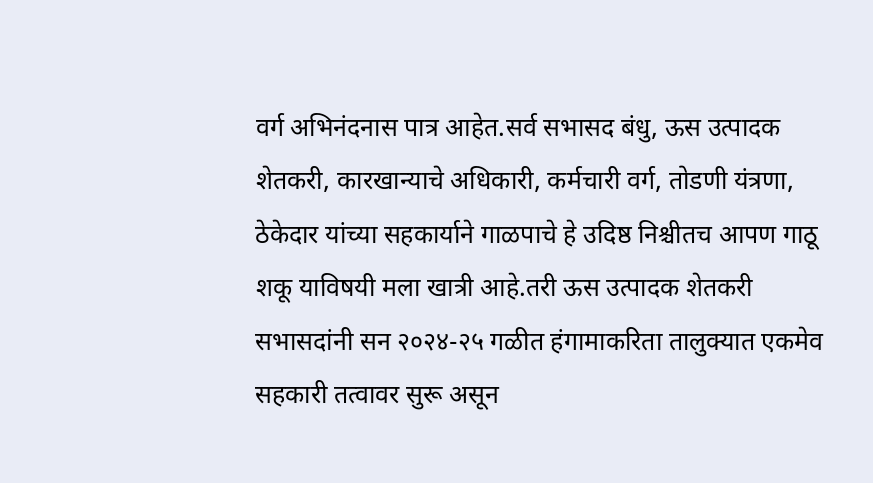वर्ग अभिनंदनास पात्र आहेत.सर्व सभासद बंधु, ऊस उत्पादक शेतकरी, कारखान्याचे अधिकारी, कर्मचारी वर्ग, तोडणी यंत्रणा, ठेकेदार यांच्या सहकार्याने गाळपाचे हे उदिष्ठ निश्चीतच आपण गाठू शकू याविषयी मला खात्री आहे.तरी ऊस उत्पादक शेतकरी सभासदांनी सन २०२४-२५ गळीत हंगामाकरिता तालुक्यात एकमेव सहकारी तत्वावर सुरू असून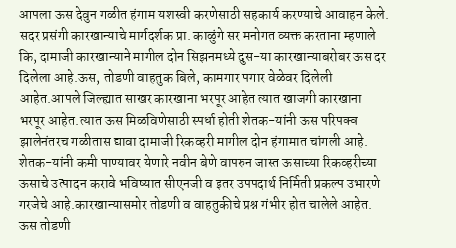आपला ऊस देवुन गळीत हंगाम यशस्वी करणेसाठी सहकार्य करण्याचे आवाहन केले.
सदर प्रसंगी कारखान्याचे मार्गदर्शक प्रा. काळुंगे सर मनोगत व्यक्त करताना म्हणाले कि, दामाजी कारखान्याने मागील दोन सिझनमध्ये दुस-या कारखान्याबरोबर ऊस दर दिलेला आहे.ऊस, तोडणी वाहतुक बिले, कामगार पगार वेळेवर दिलेली आहेत.आपले जिल्ह्यात साखर कारखाना भरपूर आहेत त्यात खाजगी कारखाना भरपूर आहेत.त्यात ऊस मिळविणेसाठी स्पर्धा होती शेतक-यांनी ऊस परिपक्व झालेनंतरच गळीतास द्यावा दामाजी रिकव्हरी मागील दोन हंगामात चांगली आहे. शेतक-यांनी कमी पाण्यावर येणारे नवीन बेणे वापरुन जास्त ऊसाच्या रिकव्हरीच्या ऊसाचे उत्पादन करावे भविष्यात सीएनजी व इतर उपपदार्थ निर्मिती प्रकल्प उभारणे गरजेचे आहे.कारखान्यासमोर तोडणी व वाहतुकीचे प्रश्न गंभीर होत चालेले आहेत. ऊस तोडणी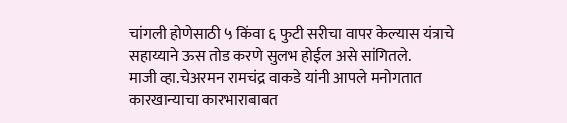चांगली होणेसाठी ५ किंवा ६ फुटी सरीचा वापर केल्यास यंत्राचे सहाय्याने ऊस तोड करणे सुलभ होईल असे सांगितले.
माजी व्हा.चेअरमन रामचंद्र वाकडे यांनी आपले मनोगतात कारखान्याचा कारभाराबाबत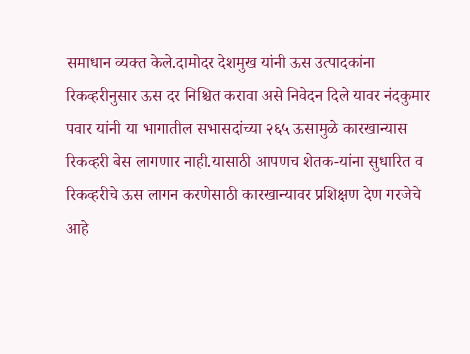समाधान व्यक्त केले.दामोदर देशमुख यांनी ऊस उत्पादकांना रिकव्हरीनुसार ऊस दर निश्चित करावा असे निवेदन दिले यावर नंदकुमार पवार यांनी या भागातील सभासदांच्या २६५ ऊसामुळे कारखान्यास रिकव्हरी बेस लागणार नाही.यासाठी आपणच शेतक-यांना सुधारित व रिकव्हरीचे ऊस लागन करणेसाठी कारखान्यावर प्रशिक्षण देण गरजेचे आहे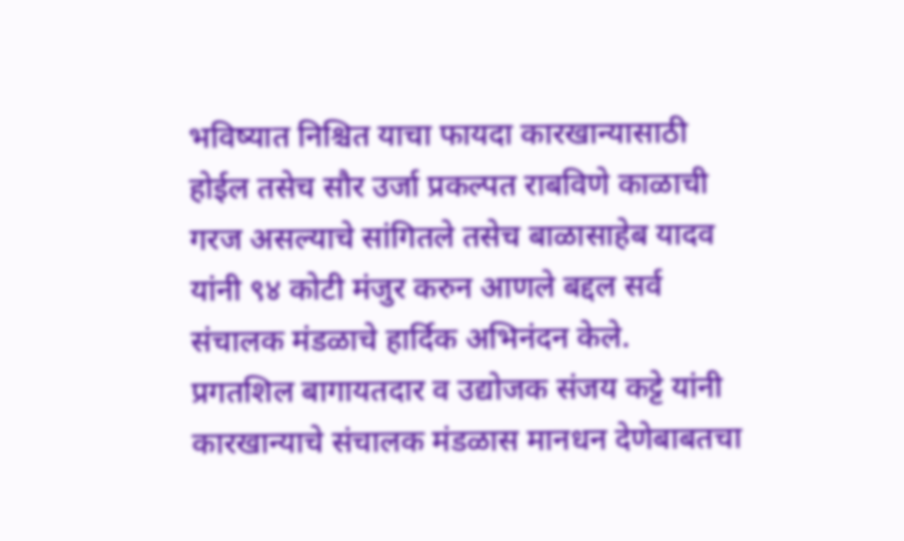भविष्यात निश्चित याचा फायदा कारखान्यासाठी होईल तसेच सौर उर्जा प्रकल्पत राबविणे काळाची गरज असल्याचे सांगितले तसेच बाळासाहेब यादव यांनी ९४ कोटी मंजुर करुन आणले बद्दल सर्व संचालक मंडळाचे हार्दिक अभिनंदन केले.
प्रगतशिल बागायतदार व उद्योजक संजय कट्टे यांनी कारखान्याचे संचालक मंडळास मानधन देणेबाबतचा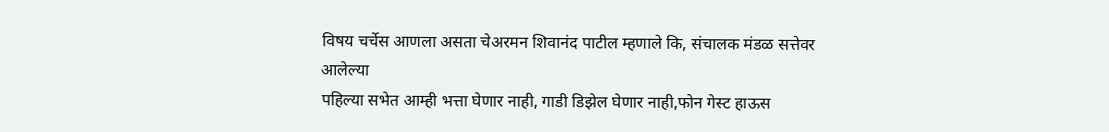विषय चर्चेस आणला असता चेअरमन शिवानंद पाटील म्हणाले कि, संचालक मंडळ सत्तेवर आलेल्या
पहिल्या सभेत आम्ही भत्ता घेणार नाही, गाडी डिझेल घेणार नाही,फोन गेस्ट हाऊस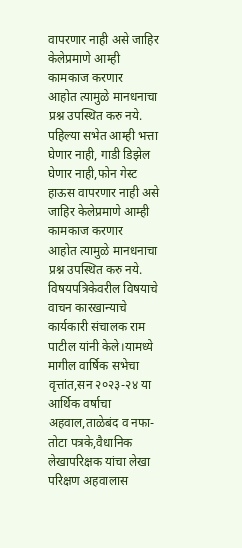वापरणार नाही असे जाहिर केलेप्रमाणे आम्ही कामकाज करणार
आहोत त्यामुळे मानधनाचा प्रश्न उपस्थित करु नये.
पहिल्या सभेत आम्ही भत्ता घेणार नाही, गाडी डिझेल घेणार नाही,फोन गेस्ट हाऊस वापरणार नाही असे जाहिर केलेप्रमाणे आम्ही कामकाज करणार
आहोत त्यामुळे मानधनाचा प्रश्न उपस्थित करु नये.
विषयपत्रिकेवरील विषयाचे वाचन कारखान्याचे कार्यकारी संचालक राम पाटील यांनी केले।यामध्ये मागील वार्षिक सभेचा वृत्तांत,सन २०२३-२४ या
आर्थिक वर्षाचा अहवाल,ताळेबंद व नफा-तोटा पत्रके,वैधानिक लेखापरिक्षक यांचा लेखा परिक्षण अहवालास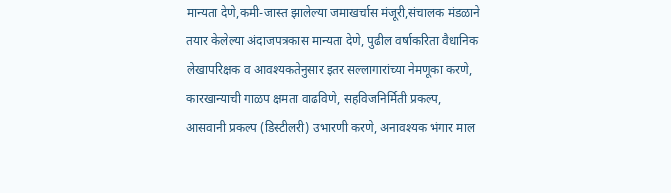मान्यता देणे,कमी-जास्त झालेल्या जमाखर्चास मंजूरी,संचालक मंडळाने तयार केलेल्या अंदाजपत्रकास मान्यता देणे, पुढील वर्षाकरिता वैधानिक लेखापरिक्षक व आवश्यकतेनुसार इतर सल्लागारांच्या नेमणूका करणे, कारखान्याची गाळप क्षमता वाढविणे, सहविजनिर्मिती प्रकल्प, आसवानी प्रकल्प (डिस्टीलरी) उभारणी करणे, अनावश्यक भंगार माल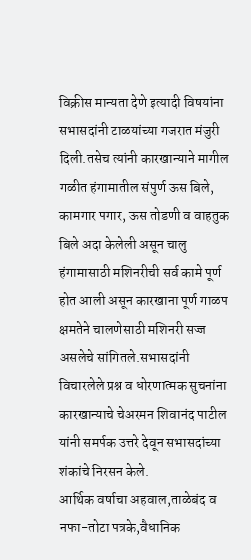विक्रीस मान्यता देणे इत्यादी विषयांना सभासदांनी टाळयांच्या गजरात मंजुरी दिली.तसेच त्यांनी कारखान्याने मागील गळीत हंगामातील संपुर्ण ऊस बिले, कामगार पगार, ऊस तोडणी व वाहतुक बिले अदा केलेली असून चालु हंगामासाठी मशिनरीची सर्व कामे पूर्ण होत आली असून कारखाना पूर्ण गाळप क्षमतेने चालणेसाठी मशिनरी सज्ज असलेचे सांगितले.सभासदांनी विचारलेले प्रश्न व धोरणात्मक सुचनांना कारखान्याचे चेअरमन शिवानंद पाटील यांनी समर्पक उत्तरे देवून सभासदांच्या शंकांचे निरसन केले.
आर्थिक वर्षाचा अहवाल,ताळेबंद व नफा-तोटा पत्रके,वैधानिक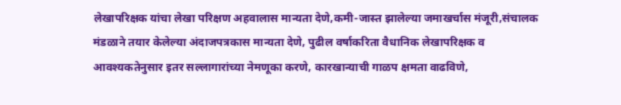लेखापरिक्षक यांचा लेखा परिक्षण अहवालास मान्यता देणे,कमी-जास्त झालेल्या जमाखर्चास मंजूरी,संचालक मंडळाने तयार केलेल्या अंदाजपत्रकास मान्यता देणे, पुढील वर्षाकरिता वैधानिक लेखापरिक्षक व आवश्यकतेनुसार इतर सल्लागारांच्या नेमणूका करणे, कारखान्याची गाळप क्षमता वाढविणे,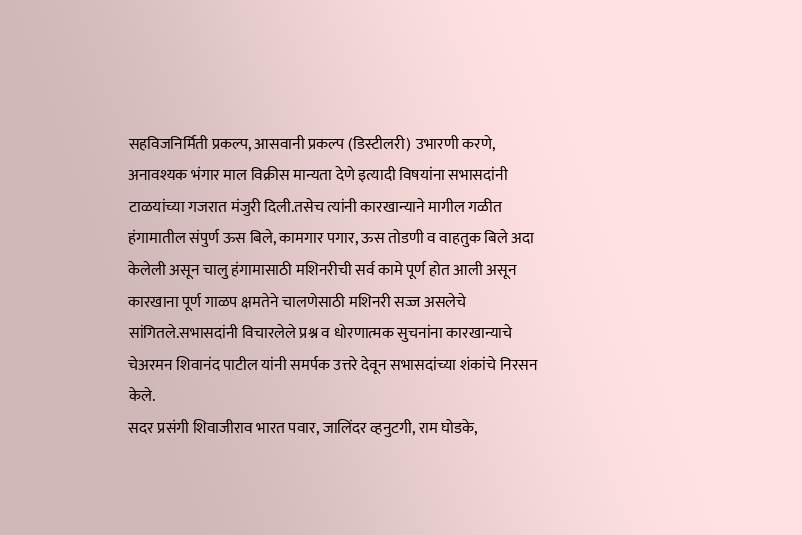सहविजनिर्मिती प्रकल्प, आसवानी प्रकल्प (डिस्टीलरी) उभारणी करणे, अनावश्यक भंगार माल विक्रीस मान्यता देणे इत्यादी विषयांना सभासदांनी टाळयांच्या गजरात मंजुरी दिली.तसेच त्यांनी कारखान्याने मागील गळीत हंगामातील संपुर्ण ऊस बिले, कामगार पगार, ऊस तोडणी व वाहतुक बिले अदा केलेली असून चालु हंगामासाठी मशिनरीची सर्व कामे पूर्ण होत आली असून कारखाना पूर्ण गाळप क्षमतेने चालणेसाठी मशिनरी सज्ज असलेचे सांगितले.सभासदांनी विचारलेले प्रश्न व धोरणात्मक सुचनांना कारखान्याचे चेअरमन शिवानंद पाटील यांनी समर्पक उत्तरे देवून सभासदांच्या शंकांचे निरसन केले.
सदर प्रसंगी शिवाजीराव भारत पवार, जालिंदर व्हनुटगी, राम घोडके,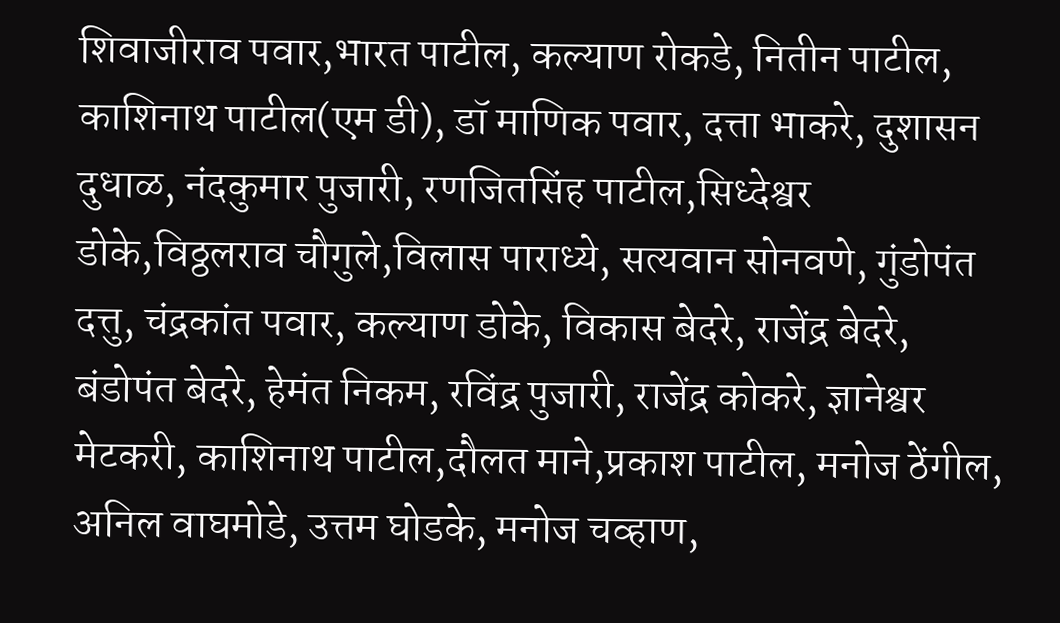शिवाजीराव पवार,भारत पाटील, कल्याण रोकडे, नितीन पाटील, काशिनाथ पाटील(एम डी), डॉ माणिक पवार, दत्ता भाकरे, दुशासन दुधाळ, नंदकुमार पुजारी, रणजितसिंह पाटील,सिध्देश्वर डोके,विठ्ठलराव चौगुले,विलास पाराध्ये, सत्यवान सोनवणे, गुंडोपंत दत्तु, चंद्रकांत पवार, कल्याण डोके, विकास बेदरे, राजेंद्र बेदरे, बंडोपंत बेदरे, हेमंत निकम, रविंद्र पुजारी, राजेंद्र कोकरे, ज्ञानेश्वर मेटकरी, काशिनाथ पाटील,दौलत माने,प्रकाश पाटील, मनोज ठेंगील, अनिल वाघमोडे, उत्तम घोडके, मनोज चव्हाण,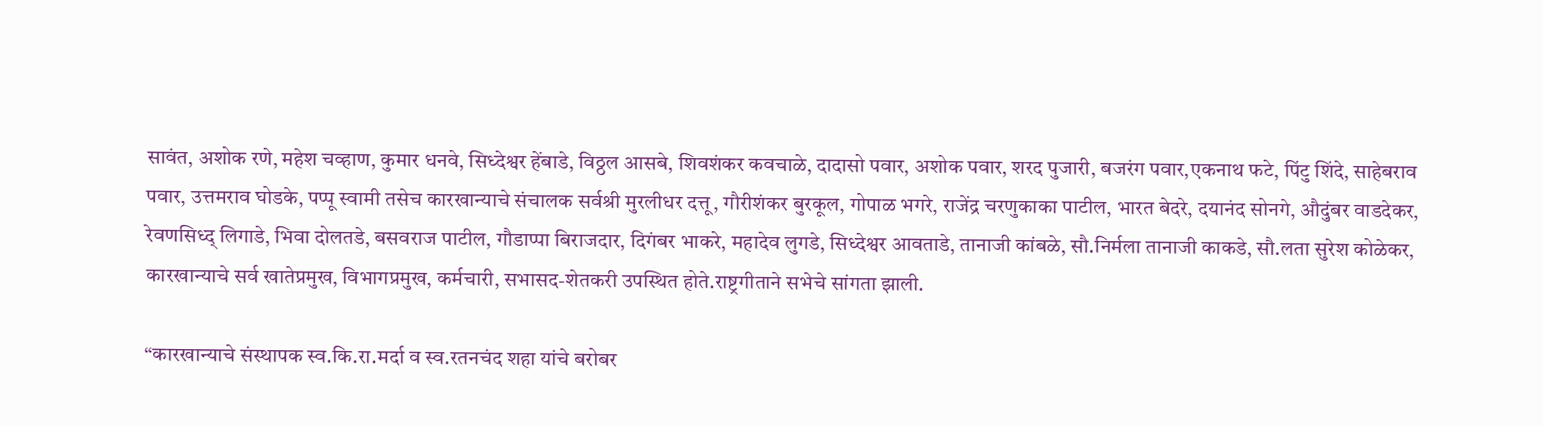सावंत, अशोक रणे, महेश चव्हाण, कुमार धनवे, सिध्देश्वर हेंबाडे, विठ्ठल आसबे, शिवशंकर कवचाळे, दादासो पवार, अशोक पवार, शरद पुजारी, बजरंग पवार,एकनाथ फटे, पिंटु शिंदे, साहेबराव पवार, उत्तमराव घोडके, पप्पू स्वामी तसेच कारखान्याचे संचालक सर्वश्री मुरलीधर दत्तू, गौरीशंकर बुरकूल, गोपाळ भगरे, राजेंद्र चरणुकाका पाटील, भारत बेदरे, दयानंद सोनगे, औदुंबर वाडदेकर, रेवणसिध्द् लिगाडे, भिवा दोलतडे, बसवराज पाटील, गौडाप्पा बिराजदार, दिगंबर भाकरे, महादेव लुगडे, सिध्देश्वर आवताडे, तानाजी कांबळे, सौ.निर्मला तानाजी काकडे, सौ.लता सुरेश कोळेकर, कारखान्याचे सर्व खातेप्रमुख, विभागप्रमुख, कर्मचारी, सभासद-शेतकरी उपस्थित होते.राष्ट्रगीताने सभेचे सांगता झाली.

“कारखान्याचे संस्थापक स्व.कि.रा.मर्दा व स्व.रतनचंद शहा यांचे बरोबर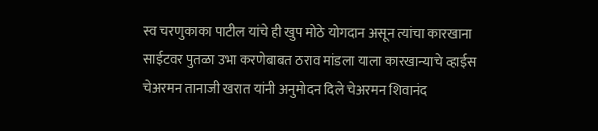स्व चरणुकाका पाटील यांचे ही खुप मोठे योगदान असून त्यांचा कारखाना साईटवर पुतळा उभा करणेबाबत ठराव मांडला याला कारखान्याचे व्हाईस चेअरमन तानाजी खरात यांनी अनुमोदन दिले चेअरमन शिवानंद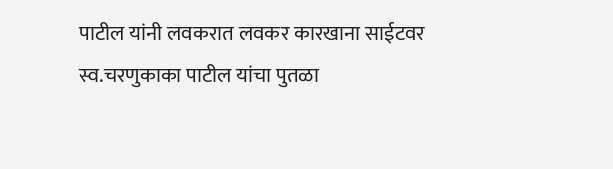पाटील यांनी लवकरात लवकर कारखाना साईटवर स्व.चरणुकाका पाटील यांचा पुतळा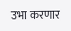उभा करणार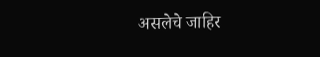असलेचे जाहिर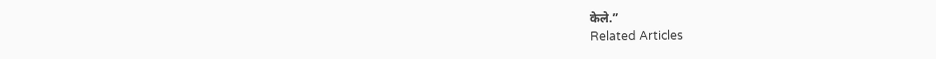केले.”
Related Articles